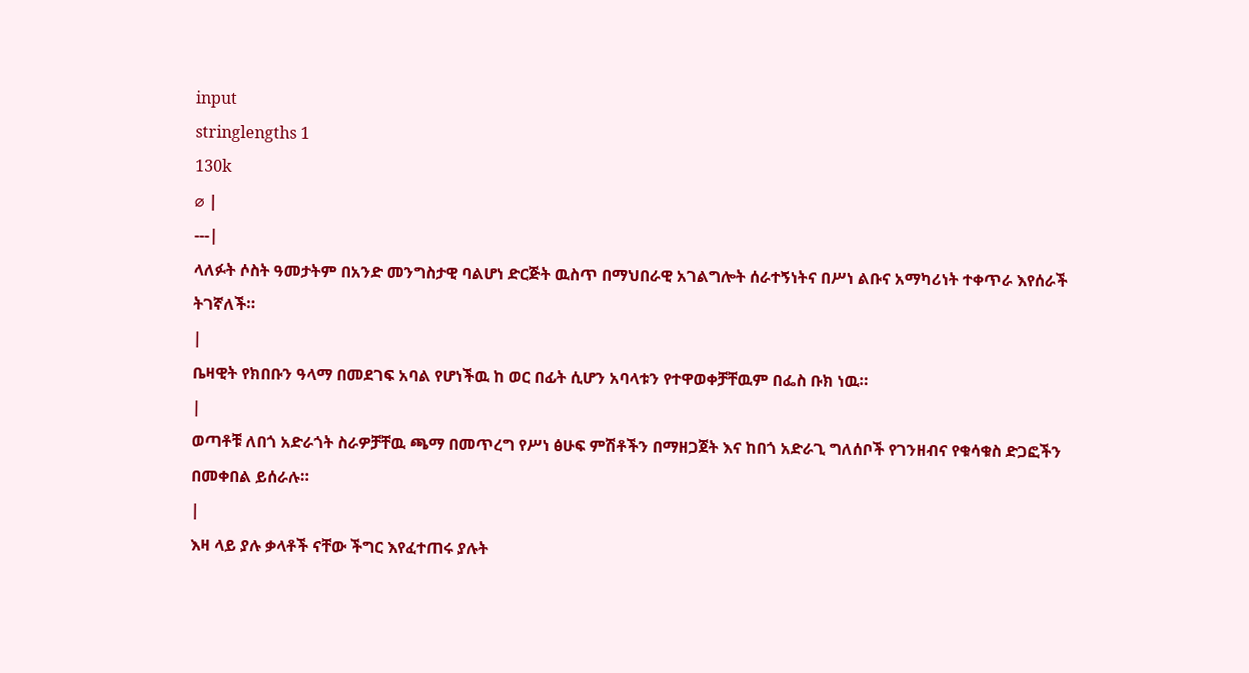input
stringlengths 1
130k
⌀ |
---|
ላለፉት ሶስት ዓመታትም በአንድ መንግስታዊ ባልሆነ ድርጅት ዉስጥ በማህበራዊ አገልግሎት ሰራተኝነትና በሥነ ልቡና አማካሪነት ተቀጥራ እየሰራች ትገኛለች።
|
ቤዛዊት የክበቡን ዓላማ በመደገፍ አባል የሆነችዉ ከ ወር በፊት ሲሆን አባላቱን የተዋወቀቻቸዉም በፌስ ቡክ ነዉ።
|
ወጣቶቹ ለበጎ አድራጎት ስራዎቻቸዉ ጫማ በመጥረግ የሥነ ፅሁፍ ምሽቶችን በማዘጋጀት እና ከበጎ አድራጊ ግለሰቦች የገንዘብና የቁሳቁስ ድጋፎችን በመቀበል ይሰራሉ።
|
እዛ ላይ ያሉ ቃላቶች ናቸው ችግር እየፈተጠሩ ያሉት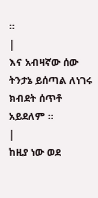።
|
እና አብዛኛው ሰው ትንታኔ ይሰጣል ለነገሩ ክብደት ሰጥቶ አይደለም ።
|
ከዚያ ነው ወደ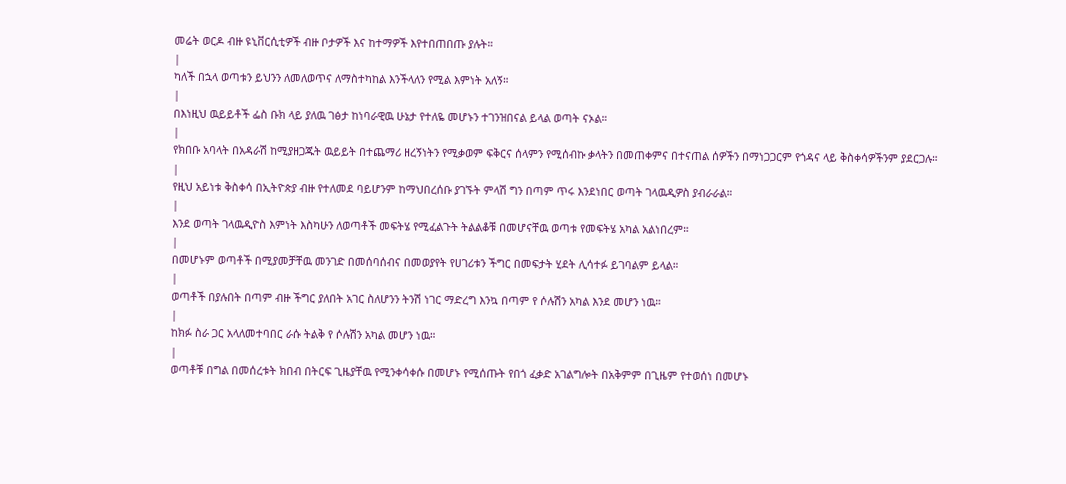መሬት ወርዶ ብዙ ዩኒቨርሲቲዎች ብዙ ቦታዎች እና ከተማዎች እየተበጠበጡ ያሉት።
|
ካለች በኋላ ወጣቱን ይህንን ለመለወጥና ለማስተካከል እንችላለን የሚል እምነት አለኝ።
|
በእነዚህ ዉይይቶች ፌስ ቡክ ላይ ያለዉ ገፅታ ከነባራዊዉ ሁኔታ የተለዬ መሆኑን ተገንዝበናል ይላል ወጣት ናኦል።
|
የክበቡ አባላት በአዳራሽ ከሚያዘጋጁት ዉይይት በተጨማሪ ዘረኝነትን የሚቃወም ፍቅርና ሰላምን የሚሰብኩ ቃላትን በመጠቀምና በተናጠል ሰዎችን በማነጋጋርም የጎዳና ላይ ቅስቀሳዎችንም ያደርጋሉ።
|
የዚህ አይነቱ ቅስቀሳ በኢትዮጵያ ብዙ የተለመደ ባይሆንም ከማህበረሰቡ ያገኙት ምላሽ ግን በጣም ጥሩ እንደነበር ወጣት ገላዉዲዎስ ያብራራል።
|
እንደ ወጣት ገላዉዲዮስ እምነት እስካሁን ለወጣቶች መፍትሄ የሚፈልጉት ትልልቆቹ በመሆናቸዉ ወጣቱ የመፍትሄ አካል አልነበረም።
|
በመሆኑም ወጣቶች በሚያመቻቸዉ መንገድ በመሰባሰብና በመወያየት የሀገሪቱን ችግር በመፍታት ሂደት ሊሳተፉ ይገባልም ይላል።
|
ወጣቶች በያሉበት በጣም ብዙ ችግር ያለበት አገር ስለሆንን ትንሽ ነገር ማድረግ እንኳ በጣም የ ሶሉሽን አካል እንደ መሆን ነዉ።
|
ከክፉ ስራ ጋር አላለመተባበር ራሱ ትልቅ የ ሶሉሽን አካል መሆን ነዉ።
|
ወጣቶቹ በግል በመሰረቱት ክበብ በትርፍ ጊዜያቸዉ የሚንቀሳቀሱ በመሆኑ የሚሰጡት የበጎ ፈቃድ አገልግሎት በአቅምም በጊዜም የተወሰነ በመሆኑ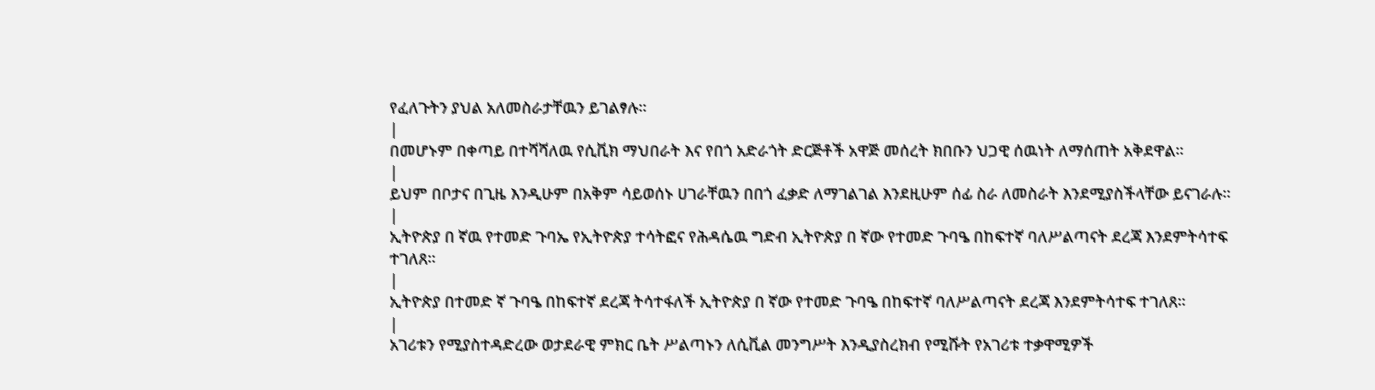የፈለጉትን ያህል አለመስራታቸዉን ይገልፃሉ።
|
በመሆኑም በቀጣይ በተሻሻለዉ የሲቪክ ማህበራት እና የበጎ አድራጎት ድርጅቶች አዋጅ መሰረት ክበቡን ህጋዊ ሰዉነት ለማሰጠት አቅደዋል።
|
ይህም በቦታና በጊዜ እንዲሁም በአቅም ሳይወሰኑ ሀገራቸዉን በበጎ ፈቃድ ለማገልገል እንደዚሁም ሰፊ ስራ ለመስራት እንደሚያስችላቸው ይናገራሉ።
|
ኢትዮጵያ በ ኛዉ የተመድ ጉባኤ የኢትዮጵያ ተሳትፎና የሕዳሴዉ ግድብ ኢትዮጵያ በ ኛው የተመድ ጉባዔ በከፍተኛ ባለሥልጣናት ደረጃ እንደምትሳተፍ ተገለጸ።
|
ኢትዮጵያ በተመድ ኛ ጉባዔ በከፍተኛ ደረጃ ትሳተፋለች ኢትዮጵያ በ ኛው የተመድ ጉባዔ በከፍተኛ ባለሥልጣናት ደረጃ እንደምትሳተፍ ተገለጸ።
|
አገሪቱን የሚያስተዳድረው ወታደራዊ ምክር ቤት ሥልጣኑን ለሲቪል መንግሥት እንዲያስረክብ የሚሹት የአገሪቱ ተቃዋሚዎች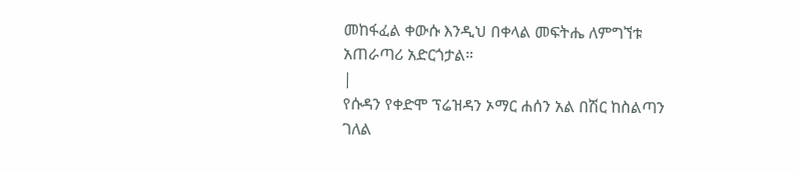መከፋፈል ቀውሱ እንዲህ በቀላል መፍትሔ ለምግኘቱ አጠራጣሪ አድርጎታል።
|
የሱዳን የቀድሞ ፕሬዝዳን ኦማር ሐሰን አል በሽር ከስልጣን ገለል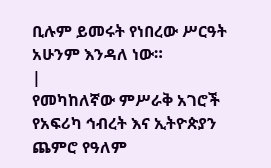ቢሉም ይመሩት የነበረው ሥርዓት አሁንም እንዳለ ነው።
|
የመካከለኛው ምሥራቅ አገሮች የአፍሪካ ኅብረት እና ኢትዮጵያን ጨምሮ የዓለም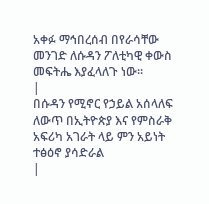አቀፉ ማኅበረሰብ በየራሳቸው መንገድ ለሱዳን ፖለቲካዊ ቀውስ መፍትሔ እያፈላለጉ ነው።
|
በሱዳን የሚኖር የኃይል አሰላለፍ ለውጥ በኢትዮጵያ እና የምስራቅ አፍሪካ አገራት ላይ ምን አይነት ተፅዕኖ ያሳድራል
|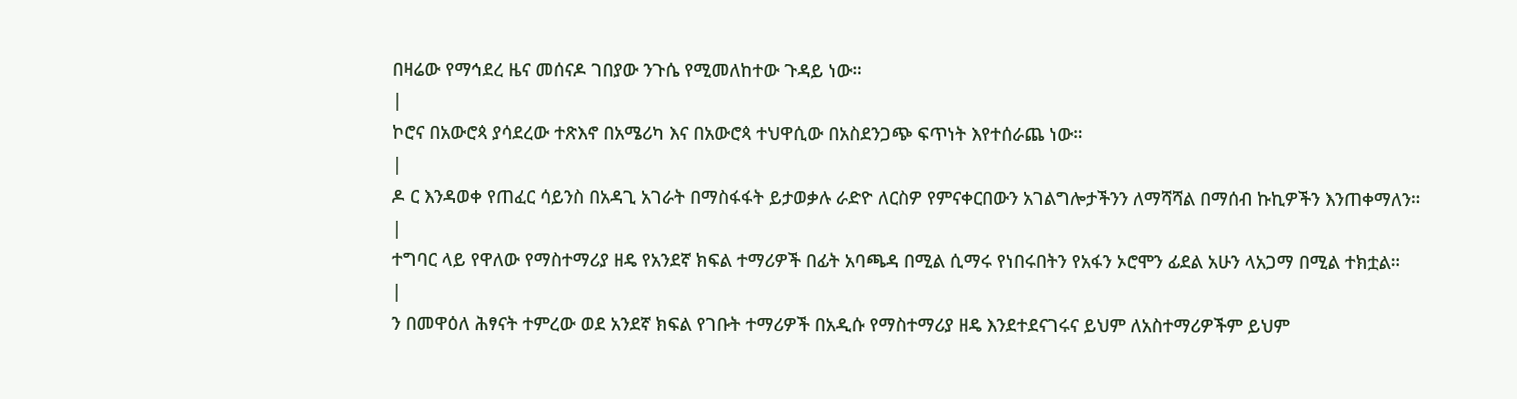በዛሬው የማኅደረ ዜና መሰናዶ ገበያው ንጉሴ የሚመለከተው ጉዳይ ነው።
|
ኮሮና በአውሮጳ ያሳደረው ተጽእኖ በአሜሪካ እና በአውሮጳ ተህዋሲው በአስደንጋጭ ፍጥነት እየተሰራጨ ነው።
|
ዶ ር እንዳወቀ የጠፈር ሳይንስ በአዳጊ አገራት በማስፋፋት ይታወቃሉ ራድዮ ለርስዎ የምናቀርበውን አገልግሎታችንን ለማሻሻል በማሰብ ኩኪዎችን እንጠቀማለን።
|
ተግባር ላይ የዋለው የማስተማሪያ ዘዴ የአንደኛ ክፍል ተማሪዎች በፊት አባጫዳ በሚል ሲማሩ የነበሩበትን የአፋን ኦሮሞን ፊደል አሁን ላአጋማ በሚል ተክቷል።
|
ን በመዋዕለ ሕፃናት ተምረው ወደ አንደኛ ክፍል የገቡት ተማሪዎች በአዲሱ የማስተማሪያ ዘዴ እንደተደናገሩና ይህም ለአስተማሪዎችም ይህም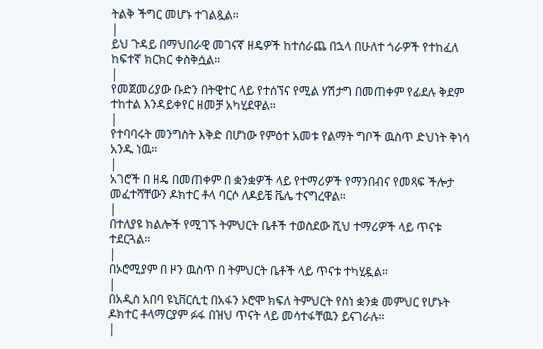ትልቅ ችግር መሆኑ ተገልጿል።
|
ይህ ጉዳይ በማህበራዊ መገናኛ ዘዴዎች ከተሰራጨ በኋላ በሁለተ ጎራዎች የተከፈለ ከፍተኛ ክርክር ቀስቅሷል።
|
የመጀመሪያው ቡድን በትዊተር ላይ የተሰኘና የሚል ሃሽታግ በመጠቀም የፊደሉ ቅደም ተከተል እንዳይቀየር ዘመቻ አካሂደዋል።
|
የተባባሩት መንግስት እቅድ በሆነው የምዕተ አመቱ የልማት ግቦች ዉስጥ ድህነት ቅነሳ አንዱ ነዉ።
|
አገሮች በ ዘዴ በመጠቀም በ ቋንቋዎች ላይ የተማሪዎች የማንበብና የመጻፍ ችሎታ መፈተሻቸውን ዶክተር ቶላ ባርሶ ለዶይቼ ቬሌ ተናግረዋል።
|
በተለያዩ ክልሎች የሚገኙ ትምህርት ቤቶች ተወስደው ሺህ ተማሪዎች ላይ ጥናቱ ተደርጓል።
|
በኦሮሚያም በ ዞን ዉስጥ በ ትምህርት ቤቶች ላይ ጥናቱ ተካሂዷል።
|
በአዲስ አበባ ዩኒቨርሲቲ በአፋን ኦሮሞ ክፍለ ትምህርት የስነ ቋንቋ መምህር የሆኑት ዶክተር ቶላማርያም ፉፋ በዝህ ጥናት ላይ መሳተፋቸዉን ይናገራሉ።
|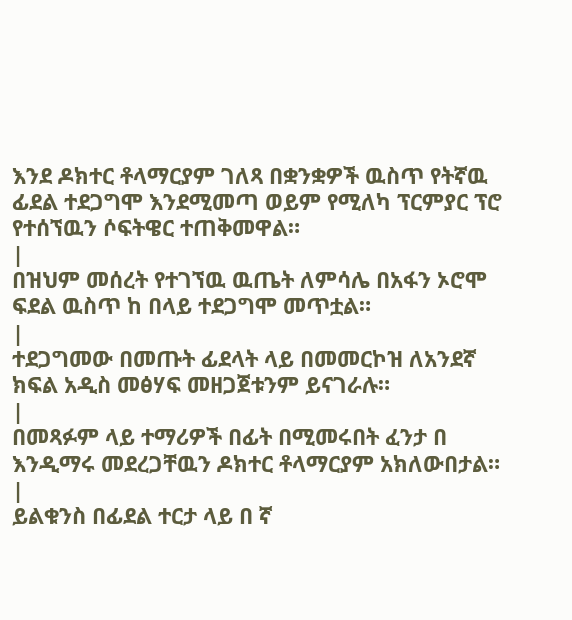እንደ ዶክተር ቶላማርያም ገለጻ በቋንቋዎች ዉስጥ የትኛዉ ፊደል ተደጋግሞ እንደሚመጣ ወይም የሚለካ ፕርምያር ፕሮ የተሰኘዉን ሶፍትዌር ተጠቅመዋል።
|
በዝህም መሰረት የተገኘዉ ዉጤት ለምሳሌ በአፋን ኦሮሞ ፍደል ዉስጥ ከ በላይ ተደጋግሞ መጥቷል።
|
ተደጋግመው በመጡት ፊደላት ላይ በመመርኮዝ ለአንደኛ ክፍል አዲስ መፅሃፍ መዘጋጀቱንም ይናገራሉ።
|
በመጻፉም ላይ ተማሪዎች በፊት በሚመሩበት ፈንታ በ እንዲማሩ መደረጋቸዉን ዶክተር ቶላማርያም አክለውበታል።
|
ይልቁንስ በፊደል ተርታ ላይ በ ኛ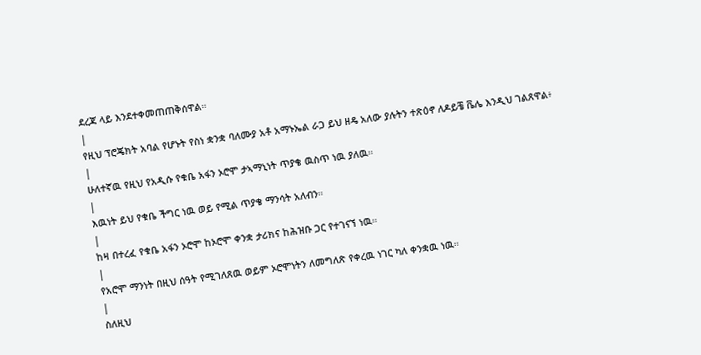ደረጃ ላይ እንደተቀመጠጠቅሰዋል።
|
የዚህ ፕሮጄክት አባል የሆኑት የስነ ቋንቋ ባለሙያ አቶ አማኑኤል ራጋ ይህ ዘዴ አለው ያሉትን ተጽዕኖ ለዶይቼ ቬሌ እንዲህ ገልጸዋል፥
|
ሁለተኛዉ የዚህ የአዲሱ የቁቤ አፋን ኦሮሞ ታኣማኒነት ጥያቄ ዉስጥ ነዉ ያለዉ።
|
እዉነት ይህ የቁቤ ችግር ነዉ ወይ የሚል ጥያቄ ማንሳት አለብን።
|
ከዛ በተረፈ የቁቤ አፋን ኦሮሞ ከኦሮሞ ቀንቋ ታሪክና ከሕዝቡ ጋር የተገናኘ ነዉ።
|
የአሮሞ ማንነት በዚህ ሰዓት የሚገለጸዉ ወይም ኦሮሞነትን ለመግለጽ የቀረዉ ነገር ካለ ቀንቋዉ ነዉ።
|
ስለዚህ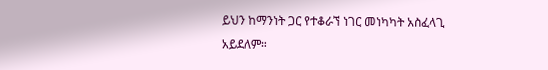ይህን ከማንነት ጋር የተቆራኘ ነገር መነካካት አስፈላጊ አይደለም።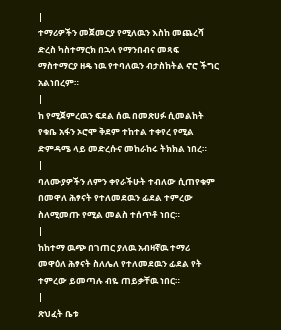|
ተማሪዎችን መጀመርያ የሚለዉን እስከ መጨረሻ ድረስ ካስተማርክ በኋላ የማንበብና መጻፍ ማስተማርያ ዘዴ ነዉ የተባለዉን ብታስከትል ኖሮ ችግር አልነበረም።
|
ከ የሚጀምረዉን ፍደል ሰዉ በመጽሀፉ ሲመልከት የቁቤ አፋን ኦሮሞ ቅደም ተከተል ተቀየረ የሚል ድምዳሜ ላይ መድረሱና መከራከሩ ትክክል ነበረ።
|
ባለሙያዎችን ለምን ቀየራችሁት ተብለው ሲጠየቁም በመዋለ ሕፃናት የተለመደዉን ፊደል ተምረው ስለሚመጡ የሚል መልስ ተሰጥቶ ነበር።
|
ከከተማ ዉጭ በገጠር ያለዉ አብዛኛዉ ተማሪ መዋዕለ ሕፃናት ስለሌለ የተለመደዉን ፊደል የት ተምረው ይመጣሉ ብዬ ጠይቃቸዉ ነበር።
|
ጽህፈት ቤቱ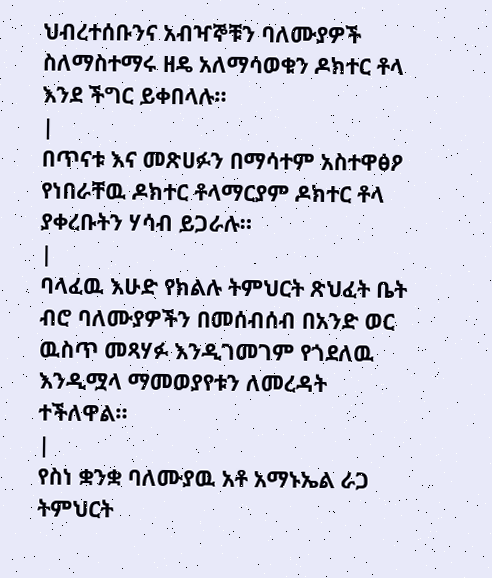ህብረተሰቡንና አብዣኞቹን ባለሙያዎች ስለማስተማሩ ዘዴ አለማሳወቁን ዶክተር ቶላ እንደ ችግር ይቀበላሉ።
|
በጥናቱ እና መጽሀፉን በማሳተም አስተዋፅዖ የነበራቸዉ ዶክተር ቶላማርያም ዶክተር ቶላ ያቀረቡትን ሃሳብ ይጋራሉ።
|
ባላፈዉ እሁድ የክልሉ ትምህርት ጽህፈት ቤት ብሮ ባለሙያዎችን በመሰብሰብ በአንድ ወር ዉስጥ መጻሃፉ እንዲገመገም የጎደለዉ እንዲሟላ ማመወያየቱን ለመረዳት ተችለዋል።
|
የስነ ቋንቋ ባለሙያዉ አቶ አማኑኤል ራጋ ትምህርት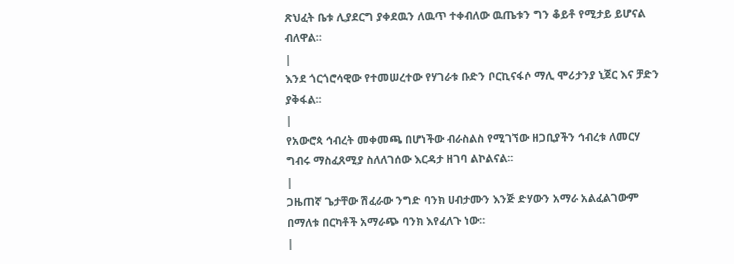ጽህፈት ቤቱ ሊያደርግ ያቀደዉን ለዉጥ ተቀብለው ዉጤቱን ግን ቆይቶ የሚታይ ይሆናል ብለዋል።
|
እንደ ጎርጎሮሳዊው የተመሠረተው የሃገራቱ ቡድን ቦርኪናፋሶ ማሊ ሞሪታንያ ኒጀር እና ቻድን ያቅፋል፡፡
|
የአውሮጳ ኅብረት መቀመጫ በሆነችው ብራስልስ የሚገኘው ዘጋቢያችን ኅብረቱ ለመርሃ ግብሩ ማስፈጸሚያ ስለለገሰው እርዳታ ዘገባ ልኮልናል፡፡
|
ጋዜጠኛ ጌታቸው ሽፈራው ንግድ ባንክ ሀብታሙን እንጅ ድሃውን አማራ አልፈልገውም በማለቱ በርካቶች አማራጭ ባንክ እየፈለጉ ነው።
|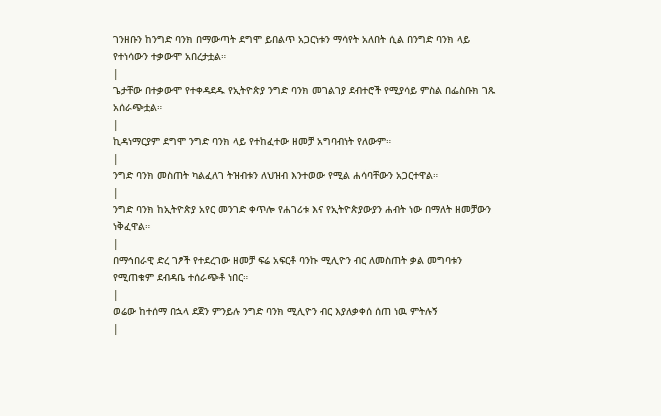ገንዘቡን ከንግድ ባንክ በማውጣት ደግሞ ይበልጥ አጋርነቱን ማሳየት አለበት ሲል በንግድ ባንክ ላይ የተነሳውን ተቃውሞ አበረታቷል።
|
ጌታቸው በተቃውሞ የተቀዳደዱ የኢትዮጵያ ንግድ ባንክ መገልገያ ደብተሮች የሚያሳይ ምስል በፌስቡክ ገጹ አሰራጭቷል።
|
ኪዳነማርያም ደግሞ ንግድ ባንክ ላይ የተከፈተው ዘመቻ አግባብነት የለውም።
|
ንግድ ባንክ መስጠት ካልፈለገ ትዝብቱን ለህዝብ እንተወው የሚል ሐሳባቸውን አጋርተዋል።
|
ንግድ ባንክ ከኢትዮጵያ አየር መንገድ ቀጥሎ የሐገሪቱ እና የኢትዮጵያውያን ሐብት ነው በማለት ዘመቻውን ነቅፈዋል።
|
በማኅበራዊ ድረ ገፆች የተደረገው ዘመቻ ፍሬ አፍርቶ ባንኩ ሚሊዮን ብር ለመስጠት ቃል መግባቱን የሚጠቁም ደብዳቤ ተሰራጭቶ ነበር።
|
ወሬው ከተሰማ በኋላ ደጀን ምንይሉ ንግድ ባንክ ሚሊዮን ብር እያለቃቀሰ ሰጠ ነዉ ምትሉኝ
|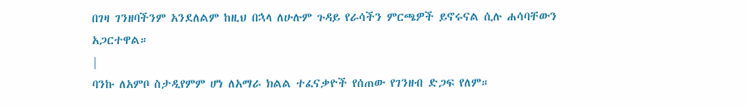በገዛ ገንዘባችንም አንደለልም ከዚህ በኋላ ለሁሉም ጉዳይ የራሳችን ምርጫዎች ይኖሩናል ሲሉ ሐሳባቸውን አጋርተዋል።
|
ባንኩ ለአምቦ ስታዲየምም ሆነ ለአማራ ክልል ተፈናቃዮች የሰጠው የገንዘብ ድጋፍ የለም።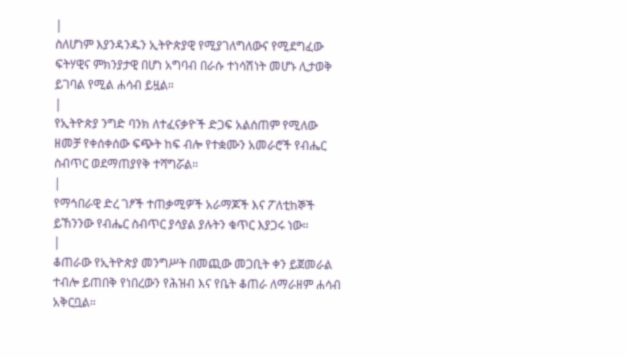|
ስለሆነም እያንዳንዱን ኢትዮጵያዊ የሚያገለግለውና የሚደግፈው ፍትሃዊና ምክንያታዊ በሆነ አግባብ በራሱ ተነሳሽነት መሆኑ ሊታወቅ ይገባል የሚል ሐሳብ ይዟል።
|
የኢትዮጵያ ንግድ ባንክ ለተፈናቃዮች ድጋፍ አልሰጠም የሚለው ዘመቻ የቀሰቀሰው ፍጭት ከፍ ብሎ የተቋሙን አመራሮች የብሔር ስብጥር ወደማጠያየቅ ተሻግሯል።
|
የማኅበራዊ ድረ ገፆች ተጠቃሚዎች አራማጆች እና ፖለቲከኞች ይኸንንው የብሔር ስብጥር ያሳያል ያሉትን ቁጥር እያጋሩ ነው።
|
ቆጠራው የኢትዮጵያ መንግሥት በመጪው መጋቢት ቀን ይጀመራል ተብሎ ይጠበቅ የነበረውን የሕዝብ እና የቤት ቆጠራ ለማራዘም ሐሳብ አቅርቧል።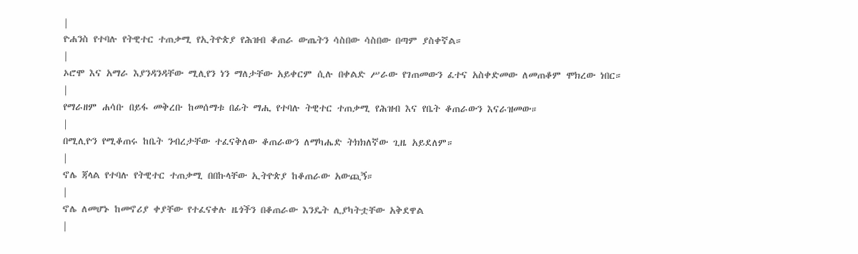|
ዮሐንስ የተባሉ የትዊተር ተጠቃሚ የኢትዮጵያ የሕዝብ ቆጠራ ውጤትን ሳስበው ሳስበው በጣም ያስቀኛል።
|
ኦሮሞ እና አማራ እያንዳንዳቸው ሚሊየን ነን ማለታቸው አይቀርም ሲሉ በቀልድ ሥራው የገጠመውን ፈተና አስቀድመው ለመጠቆም ሞክረው ነበር።
|
የማራዘም ሐሳቡ በይፋ መቅረቡ ከመሰማቱ በፊት ማሒ የተባሉ ትዊተር ተጠቃሚ የሕዝብ እና የቤት ቆጠራውን እናራዝመው።
|
በሚሊዮን የሚቆጠሩ ከቤት ንብረታቸው ተፈናቅለው ቆጠራውን ለማካሔድ ትክክለኛው ጊዜ አይደለም።
|
ኖሌ ጃላል የተባሉ የትዊተር ተጠቃሚ በበኩላቸው ኢትዮጵያ ከቆጠራው አውጪኝ።
|
ኖሌ ለመሆኑ ከመኖሪያ ቀያቸው የተፈናቀሉ ዜጎችን በቆጠራው እንዴት ሊያካትቷቸው አቅደዋል
|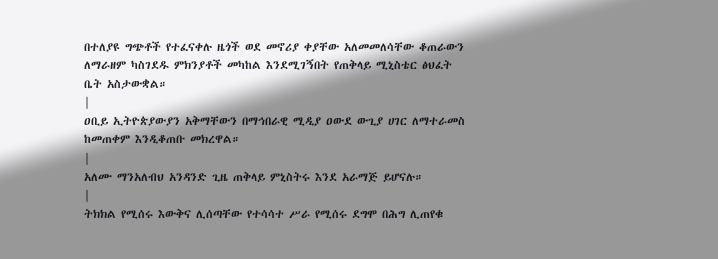በተለያዩ ግጭቶች የተፈናቀሉ ዜጎች ወደ መኖሪያ ቀያቸው አለመመለሳቸው ቆጠራውን ለማራዘም ካስገደዱ ምክንያቶች መካከል እንደሚገኝበት የጠቅላይ ሚኒስቴር ፅህፈት ቤት አስታውቋል።
|
ዐቢይ ኢትዮጵያውያን አቅማቸውን በማኅበራዊ ሚዲያ ዐውደ ውጊያ ሀገር ለማተራመስ ከመጠቀም እንዲቆጠቡ መክረዋል።
|
አለሙ ማንአለብህ አንዳንድ ጊዜ ጠቅላይ ምኒስትሩ እንደ አራማጅ ይሆናሉ።
|
ትክክል የሚሰሩ እውቅና ሊሰጣቸው የተሳሳተ ሥራ የሚሰሩ ደግሞ በሕግ ሊጠየቁ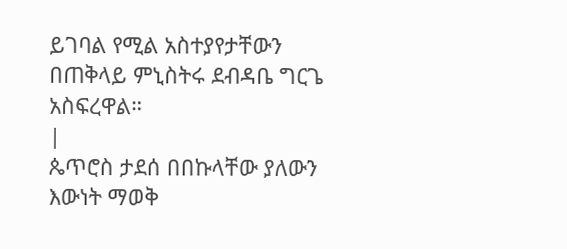ይገባል የሚል አስተያየታቸውን በጠቅላይ ምኒስትሩ ደብዳቤ ግርጌ አስፍረዋል።
|
ጴጥሮስ ታደሰ በበኩላቸው ያለውን እውነት ማወቅ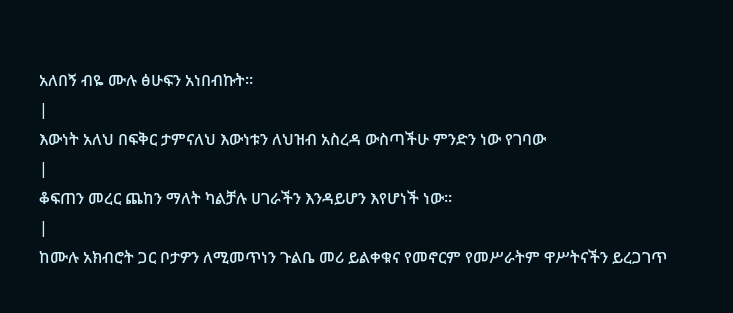አለበኝ ብዬ ሙሉ ፅሁፍን አነበብኩት።
|
እውነት አለህ በፍቅር ታምናለህ እውነቱን ለህዝብ አስረዳ ውስጣችሁ ምንድን ነው የገባው
|
ቆፍጠን መረር ጨከን ማለት ካልቻሉ ሀገራችን እንዳይሆን እየሆነች ነው።
|
ከሙሉ አክብሮት ጋር ቦታዎን ለሚመጥነን ጉልቤ መሪ ይልቀቁና የመኖርም የመሥራትም ዋሥትናችን ይረጋገጥ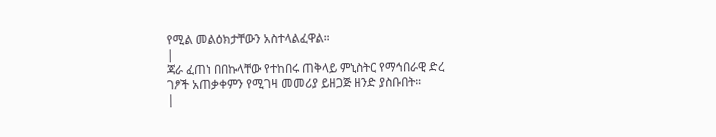የሚል መልዕክታቸውን አስተላልፈዋል።
|
ጃራ ፈጠነ በበኩላቸው የተከበሩ ጠቅላይ ምኒስትር የማኅበራዊ ድረ ገፆች አጠቃቀምን የሚገዛ መመሪያ ይዘጋጅ ዘንድ ያስቡበት።
|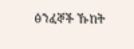ፅንፈኞች ኹከት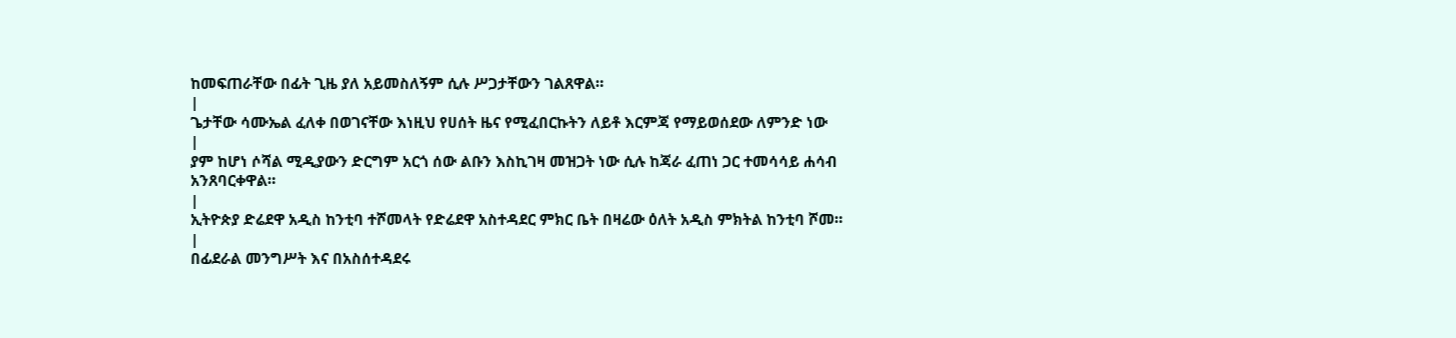ከመፍጠራቸው በፊት ጊዜ ያለ አይመስለኝም ሲሉ ሥጋታቸውን ገልጸዋል።
|
ጌታቸው ሳሙኤል ፈለቀ በወገናቸው እነዚህ የሀሰት ዜና የሚፈበርኩትን ለይቶ እርምጃ የማይወሰደው ለምንድ ነው
|
ያም ከሆነ ሶሻል ሚዲያውን ድርግም አርጎ ሰው ልቡን እስኪገዛ መዝጋት ነው ሲሉ ከጃራ ፈጠነ ጋር ተመሳሳይ ሐሳብ አንጸባርቀዋል።
|
ኢትዮጵያ ድሬደዋ አዲስ ከንቲባ ተሾመላት የድሬደዋ አስተዳደር ምክር ቤት በዛሬው ዕለት አዲስ ምክትል ከንቲባ ሾመ።
|
በፊደራል መንግሥት እና በአስሰተዳደሩ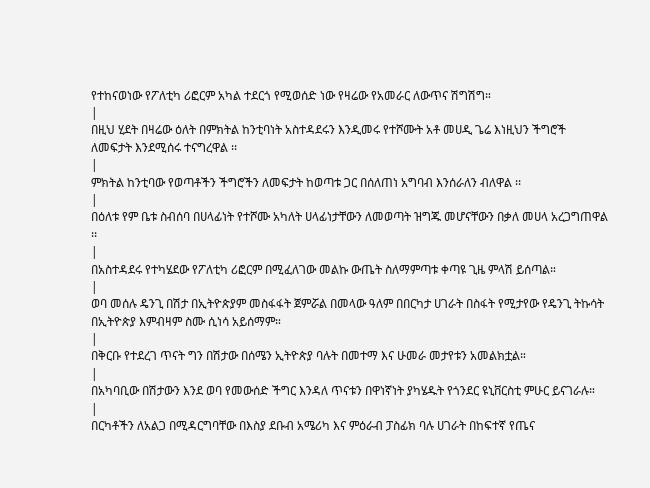የተከናወነው የፖለቲካ ሪፎርም አካል ተደርጎ የሚወሰድ ነው የዛሬው የአመራር ለውጥና ሽግሽግ።
|
በዚህ ሂደት በዛሬው ዕለት በምክትል ከንቲባነት አስተዳደሩን እንዲመሩ የተሾሙት አቶ መሀዲ ጌሬ እነዚህን ችግሮች ለመፍታት እንደሚሰሩ ተናግረዋል ፡፡
|
ምክትል ከንቲባው የወጣቶችን ችግሮችን ለመፍታት ከወጣቱ ጋር በሰለጠነ አግባብ እንሰራለን ብለዋል ፡፡
|
በዕለቱ የም ቤቱ ስብሰባ በሀላፊነት የተሾሙ አካለት ሀላፊነታቸውን ለመወጣት ዝግጁ መሆናቸውን በቃለ መሀላ አረጋግጠዋል ፡፡
|
በአስተዳደሩ የተካሄደው የፖለቲካ ሪፎርም በሚፈለገው መልኩ ውጤት ስለማምጣቱ ቀጣዩ ጊዜ ምላሽ ይሰጣል።
|
ወባ መሰሉ ዴንጊ በሽታ በኢትዮጵያም መስፋፋት ጀምሯል በመላው ዓለም በበርካታ ሀገራት በስፋት የሚታየው የዴንጊ ትኩሳት በኢትዮጵያ እምብዛም ስሙ ሲነሳ አይሰማም።
|
በቅርቡ የተደረገ ጥናት ግን በሽታው በሰሜን ኢትዮጵያ ባሉት በመተማ እና ሁመራ መታየቱን አመልክቷል።
|
በአካባቢው በሽታውን እንደ ወባ የመውሰድ ችግር እንዳለ ጥናቱን በዋነኛነት ያካሄዱት የጎንደር ዩኒቨርስቲ ምሁር ይናገራሉ።
|
በርካቶችን ለአልጋ በሚዳርግባቸው በእስያ ደቡብ አሜሪካ እና ምዕራብ ፓስፊክ ባሉ ሀገራት በከፍተኛ የጤና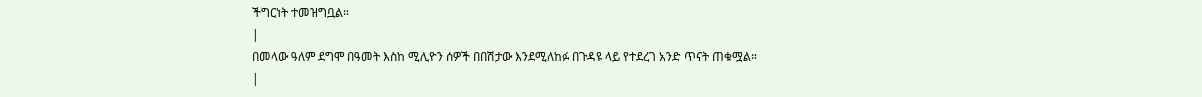ችግርነት ተመዝግቧል።
|
በመላው ዓለም ደግሞ በዓመት እስከ ሚሊዮን ሰዎች በበሽታው እንደሚለከፉ በጉዳዩ ላይ የተደረገ አንድ ጥናት ጠቁሟል።
|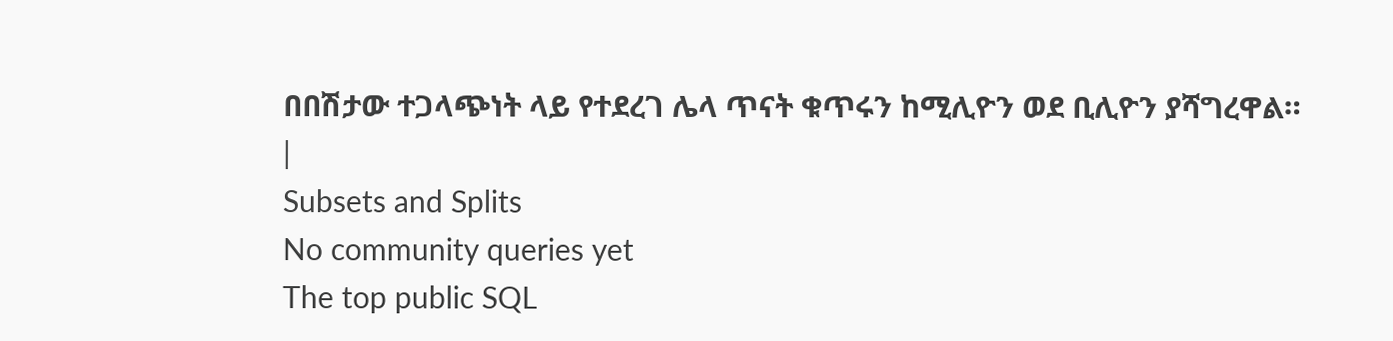በበሽታው ተጋላጭነት ላይ የተደረገ ሌላ ጥናት ቁጥሩን ከሚሊዮን ወደ ቢሊዮን ያሻግረዋል።
|
Subsets and Splits
No community queries yet
The top public SQL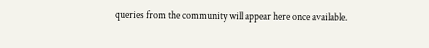queries from the community will appear here once available.